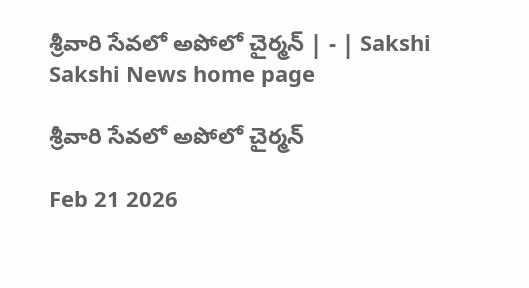శ్రీవారి సేవలో అపోలో చైర్మన్‌ | - | Sakshi
Sakshi News home page

శ్రీవారి సేవలో అపోలో చైర్మన్‌

Feb 21 2026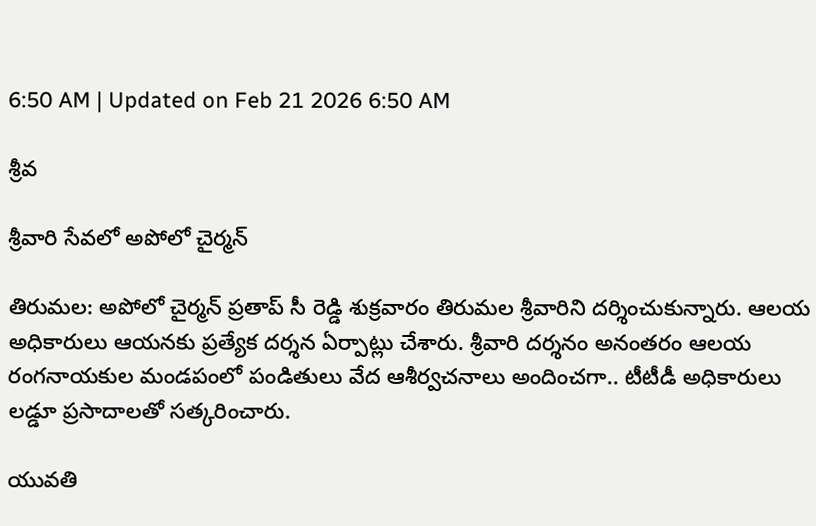6:50 AM | Updated on Feb 21 2026 6:50 AM

శ్రీవ

శ్రీవారి సేవలో అపోలో చైర్మన్‌

తిరుమల: అపోలో చైర్మన్‌ ప్రతాప్‌ సీ రెడ్డి శుక్రవారం తిరుమల శ్రీవారిని దర్శించుకున్నారు. ఆలయ అధికారులు ఆయనకు ప్రత్యేక దర్శన ఏర్పాట్లు చేశారు. శ్రీవారి దర్శనం అనంతరం ఆలయ రంగనాయకుల మండపంలో పండితులు వేద ఆశీర్వచనాలు అందించగా.. టీటీడీ అధికారులు లడ్డూ ప్రసాదాలతో సత్కరించారు.

యువతి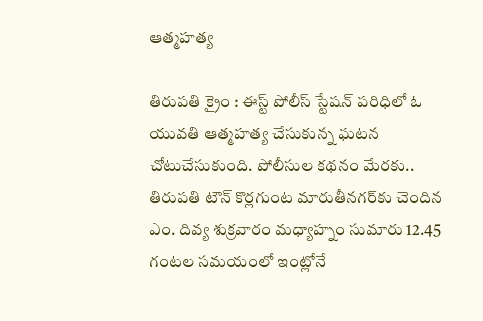ఆత్మహత్య

తిరుపతి క్రైం : ఈస్ట్‌ పోలీస్‌ స్టేషన్‌ పరిధిలో ఓ యువతి ఆత్మహత్య చేసుకున్న ఘటన చోటుచేసుకుంది. పోలీసుల కథనం మేరకు.. తిరుపతి టౌన్‌ కొర్లగుంట మారుతీనగర్‌కు చెందిన ఎం. దివ్య శుక్రవారం మధ్యాహ్నం సుమారు 12.45 గంటల సమయంలో ఇంట్లోనే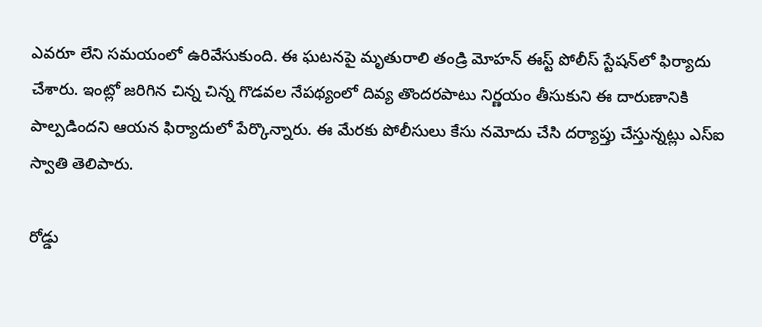ఎవరూ లేని సమయంలో ఉరివేసుకుంది. ఈ ఘటనపై మృతురాలి తండ్రి మోహన్‌ ఈస్ట్‌ పోలీస్‌ స్టేషన్‌లో ఫిర్యాదు చేశారు. ఇంట్లో జరిగిన చిన్న చిన్న గొడవల నేపథ్యంలో దివ్య తొందరపాటు నిర్ణయం తీసుకుని ఈ దారుణానికి పాల్పడిందని ఆయన ఫిర్యాదులో పేర్కొన్నారు. ఈ మేరకు పోలీసులు కేసు నమోదు చేసి దర్యాప్తు చేస్తున్నట్లు ఎస్‌ఐ స్వాతి తెలిపారు.

రోడ్డు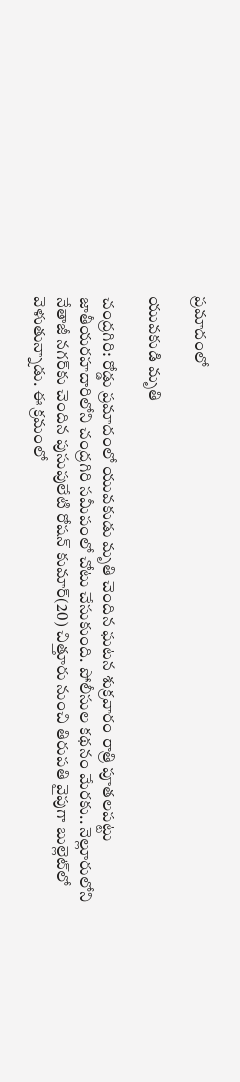ప్రమాదంలో

యువకుడి మృతి

చంద్రగిరి: రోడ్డు ప్రమాదంలో యువకుడు మృతి చెందిన ఘటన శుక్రవారం రాత్రి పూతలపట్టు జాతీయరహదారిలోని చంద్రగిరి సమీపంలో చోటు చేసుకుంది. పోలీసుల కథనం మేరకు.. నెల్లూరులోని నేతాజీ నగర్‌కు చెందిన పుసుపులేటి రోషన్‌ కుమార్‌(20) చిత్తూరు నుంచి తిరుపతి వైపుగా బుల్లెట్‌లో వెళుతున్నాడు. ఈ క్రమంలో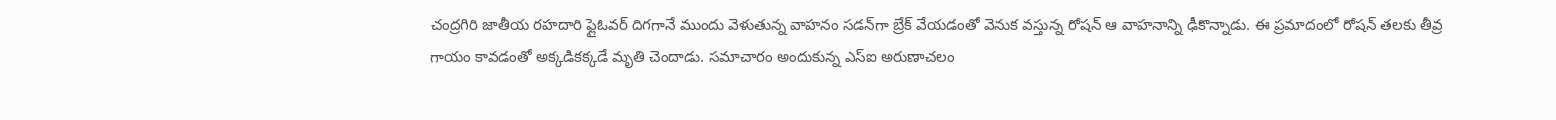చంద్రగిరి జాతీయ రహదారి ఫ్లైఓవర్‌ దిగగానే ముందు వెళుతున్న వాహనం సడన్‌గా బ్రేక్‌ వేయడంతో వెనుక వస్తున్న రోషన్‌ ఆ వాహనాన్ని ఢీకొన్నాడు. ఈ ప్రమాదంలో రోషన్‌ తలకు తీవ్ర గాయం కావడంతో అక్కడికక్కడే మృతి చెందాడు. సమాచారం అందుకున్న ఎస్‌ఐ అరుణాచలం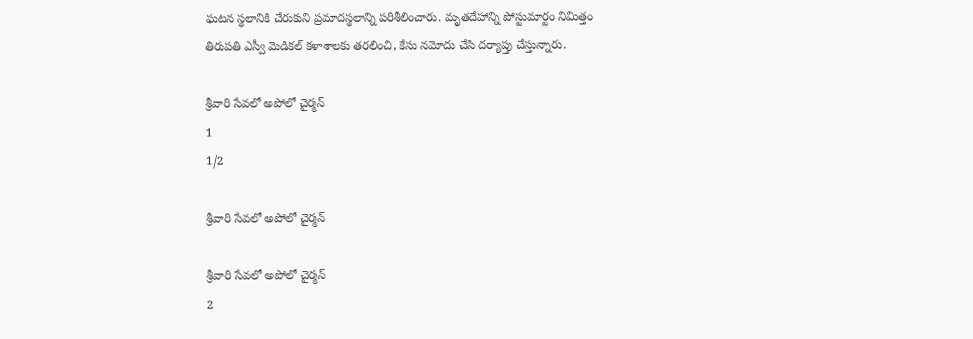ఘటన స్థలానికి చేరుకుని ప్రమాదస్థలాన్ని పరిశీలించారు. మృతదేహాన్ని పోస్టుమార్టం నిమిత్తం తిరుపతి ఎస్వీ మెడికల్‌ కళాశాలకు తరలించి, కేసు నమోదు చేసి దర్యాప్తు చేస్తున్నారు.

శ్రీవారి సేవలో అపోలో చైర్మన్‌
1
1/2

శ్రీవారి సేవలో అపోలో చైర్మన్‌

శ్రీవారి సేవలో అపోలో చైర్మన్‌
2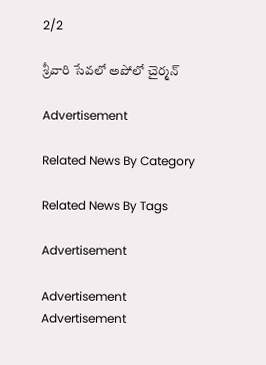2/2

శ్రీవారి సేవలో అపోలో చైర్మన్‌

Advertisement

Related News By Category

Related News By Tags

Advertisement

Advertisement
Advertisement